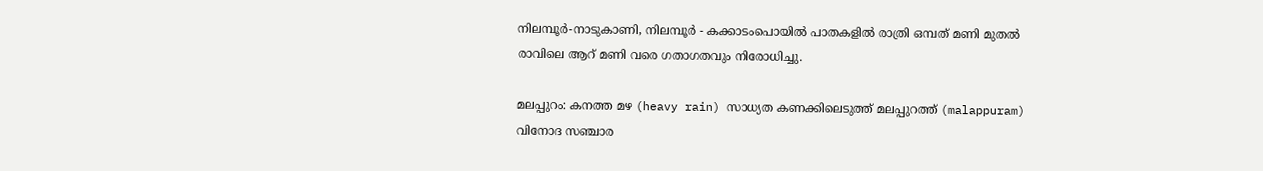നിലമ്പൂർ-നാടുകാണി, നിലമ്പൂർ - കക്കാടംപൊയിൽ പാതകളിൽ രാത്രി ഒമ്പത് മണി മുതൽ രാവിലെ ആറ് മണി വരെ ഗതാഗതവും നിരോധിച്ചു.

മലപ്പുറം: കനത്ത മഴ (heavy rain) സാധ്യത കണക്കിലെടുത്ത് മലപ്പുറത്ത് (malappuram) വിനോദ സഞ്ചാര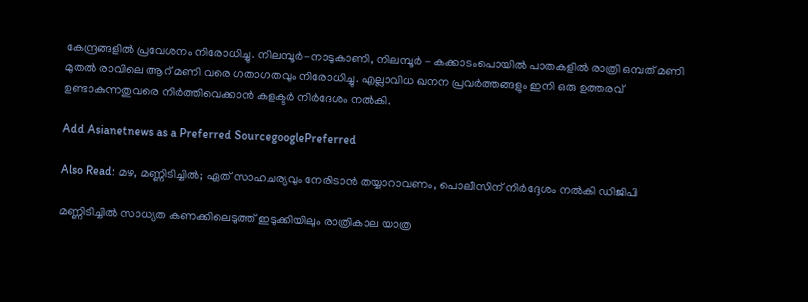കേന്ദ്രങ്ങളിൽ പ്രവേശനം നിരോധിച്ചു. നിലമ്പൂർ-നാടുകാണി, നിലമ്പൂർ - കക്കാടംപൊയിൽ പാതകളിൽ രാത്രി ഒമ്പത് മണി മുതൽ രാവിലെ ആറ് മണി വരെ ഗതാഗതവും നിരോധിച്ചു. എല്ലാവിധ ഖനന പ്രവർത്തങ്ങളും ഇനി ഒരു ഉത്തരവ് ഉണ്ടാകുന്നതുവരെ നിർത്തിവെക്കാൻ കളക്ടര്‍ നിർദേശം നല്‍കി.

Add Asianetnews as a Preferred SourcegooglePreferred

Also Read: മഴ, മണ്ണിടിച്ചില്‍; ഏത് സാഹചര്യവും നേരിടാന്‍ തയ്യാറാവണം, പൊലീസിന് നിര്‍ദ്ദേശം നല്‍കി ഡിജിപി

മണ്ണിടിച്ചിൽ സാധ്യത കണക്കിലെടുത്ത് ഇടുക്കിയിലും രാത്രികാല യാത്ര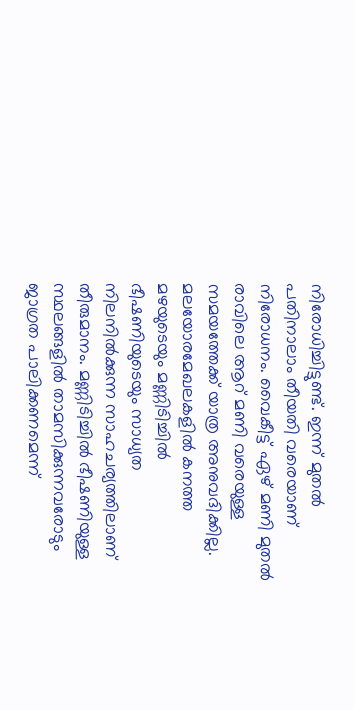നിരോധിച്ചിട്ടുണ്ട്. ഇന്ന് മുതൽ പതിനാലാം തീയതി വരെയാണ് നിരോധനം. വൈകീട്ട് ഏഴ് മണി മുതൽ രാവിലെ ആറ് മണി വരെയുള്ള സമയത്തേക്ക് യാത്ര അനുവദിക്കില്ല. മലയോരമേഖലകളിൽ കനത്ത മഴയുടെയും മണ്ണിടിച്ചിൽ ഭീഷണിയുടെയും സാധ്യത നിലനിൽക്കുന്ന സാഹചര്യത്തിലാണ് തീരുമാനം. മണ്ണിടിച്ചിൽ ഭീഷണിയുള്ള സ്ഥലങ്ങളിൽ താമസിക്കുന്നവരോടും ജാഗ്രത പാലിക്കണമെന്ന്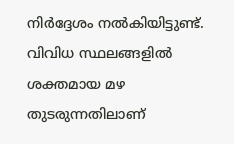നിര്‍ദ്ദേശം നൽകിയിട്ടുണ്ട്. വിവിധ സ്ഥലങ്ങളിൽ ശക്തമായ മഴ തുടരുന്നതിലാണ്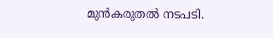മുൻകരുതൽ നടപടി.